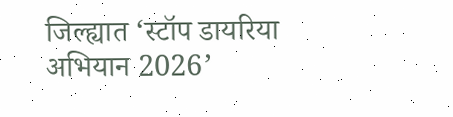जिल्ह्यात ‘स्टॉप डायरिया अभियान 2026’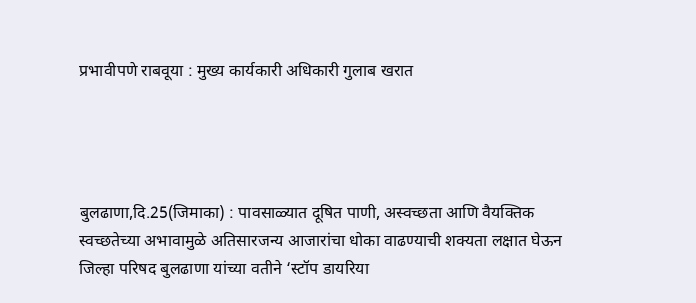प्रभावीपणे राबवूया : मुख्य कार्यकारी अधिकारी गुलाब खरात




बुलढाणा,दि.25(जिमाका) : पावसाळ्यात दूषित पाणी, अस्वच्छता आणि वैयक्तिक स्वच्छतेच्या अभावामुळे अतिसारजन्य आजारांचा धोका वाढण्याची शक्यता लक्षात घेऊन जिल्हा परिषद बुलढाणा यांच्या वतीने ‘स्टॉप डायरिया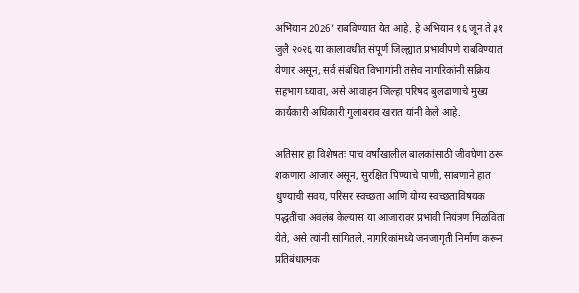अभियान 2026’ राबविण्यात येत आहे. हे अभियान १६ जून ते ३१ जुलै २०२६ या कालावधीत संपूर्ण जिल्ह्यात प्रभावीपणे राबविण्यात येणार असून, सर्व संबंधित विभागांनी तसेच नागरिकांनी सक्रिय सहभाग घ्यावा, असे आवाहन जिल्हा परिषद बुलढाणाचे मुख्य कार्यकारी अधिकारी गुलाबराव खरात यांनी केले आहे.

अतिसार हा विशेषतः पाच वर्षांखालील बालकांसाठी जीवघेणा ठरू शकणारा आजार असून, सुरक्षित पिण्याचे पाणी, साबणाने हात धुण्याची सवय, परिसर स्वच्छता आणि योग्य स्वच्छताविषयक पद्धतींचा अवलंब केल्यास या आजारावर प्रभावी नियंत्रण मिळविता येते, असे त्यांनी सांगितले. नागरिकांमध्ये जनजागृती निर्माण करून प्रतिबंधात्मक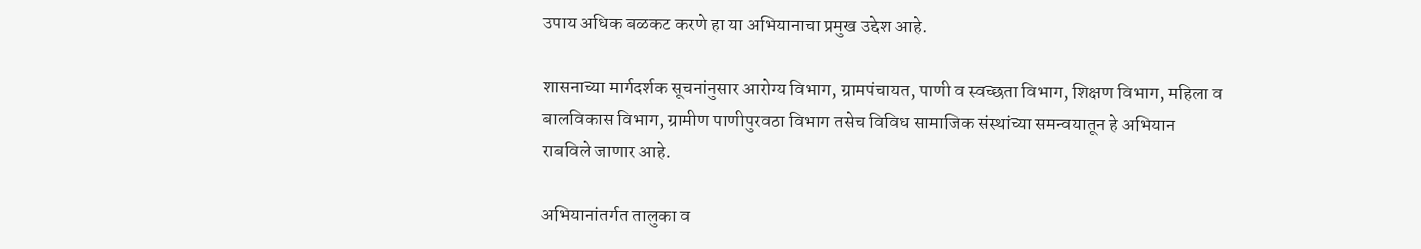उपाय अधिक बळकट करणे हा या अभियानाचा प्रमुख उद्देश आहे.

शासनाच्या मार्गदर्शक सूचनांनुसार आरोग्य विभाग, ग्रामपंचायत, पाणी व स्वच्छता विभाग, शिक्षण विभाग, महिला व बालविकास विभाग, ग्रामीण पाणीपुरवठा विभाग तसेच विविध सामाजिक संस्थांच्या समन्वयातून हे अभियान राबविले जाणार आहे.

अभियानांतर्गत तालुका व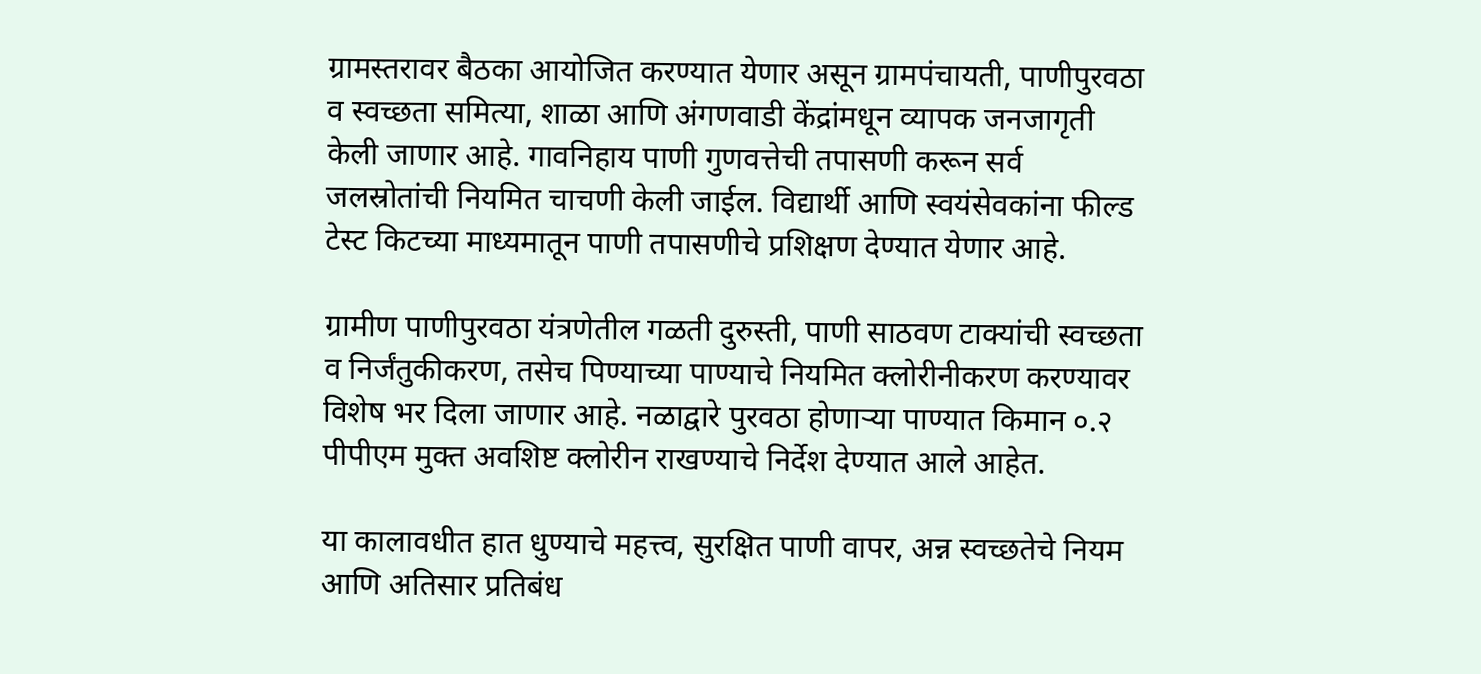ग्रामस्तरावर बैठका आयोजित करण्यात येणार असून ग्रामपंचायती, पाणीपुरवठा व स्वच्छता समित्या, शाळा आणि अंगणवाडी केंद्रांमधून व्यापक जनजागृती केली जाणार आहे. गावनिहाय पाणी गुणवत्तेची तपासणी करून सर्व जलस्रोतांची नियमित चाचणी केली जाईल. विद्यार्थी आणि स्वयंसेवकांना फील्ड टेस्ट किटच्या माध्यमातून पाणी तपासणीचे प्रशिक्षण देण्यात येणार आहे.

ग्रामीण पाणीपुरवठा यंत्रणेतील गळती दुरुस्ती, पाणी साठवण टाक्यांची स्वच्छता व निर्जंतुकीकरण, तसेच पिण्याच्या पाण्याचे नियमित क्लोरीनीकरण करण्यावर विशेष भर दिला जाणार आहे. नळाद्वारे पुरवठा होणाऱ्या पाण्यात किमान ०.२ पीपीएम मुक्त अवशिष्ट क्लोरीन राखण्याचे निर्देश देण्यात आले आहेत.

या कालावधीत हात धुण्याचे महत्त्व, सुरक्षित पाणी वापर, अन्न स्वच्छतेचे नियम आणि अतिसार प्रतिबंध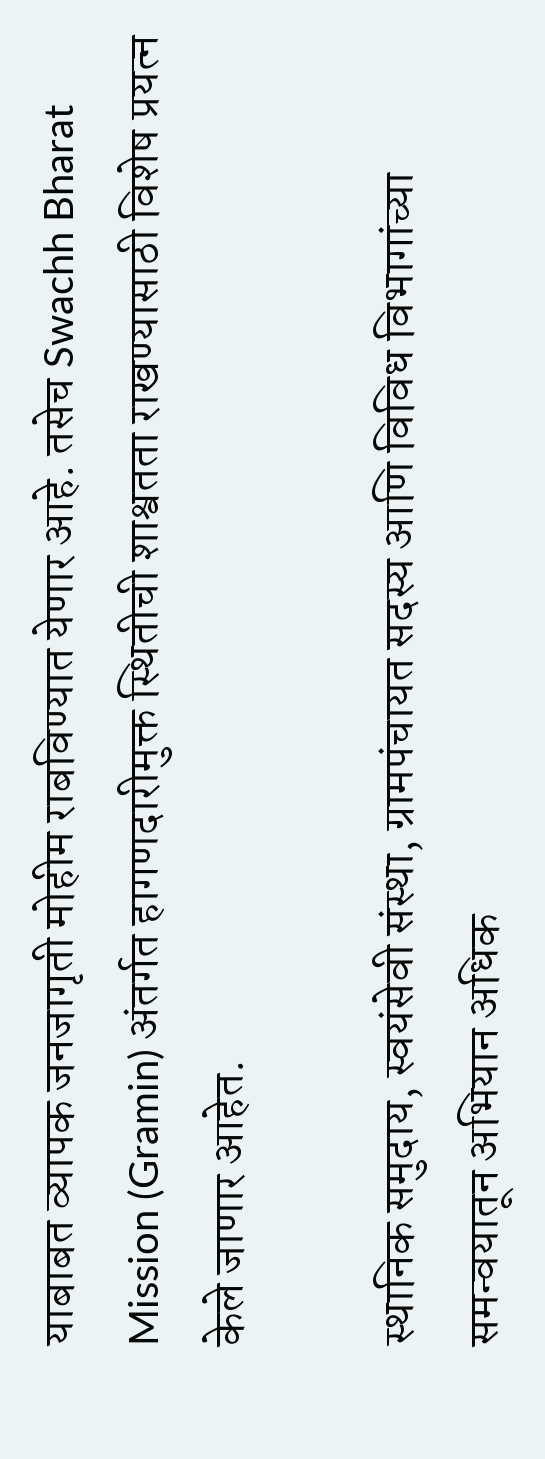याबाबत व्यापक जनजागृती मोहीम राबविण्यात येणार आहे. तसेच Swachh Bharat Mission (Gramin) अंतर्गत हागणदारीमुक्त स्थितीची शाश्वतता राखण्यासाठी विशेष प्रयत्न केले जाणार आहेत.

स्थानिक समुदाय, स्वयंसेवी संस्था, ग्रामपंचायत सदस्य आणि विविध विभागांच्या समन्वयातून अभियान अधिक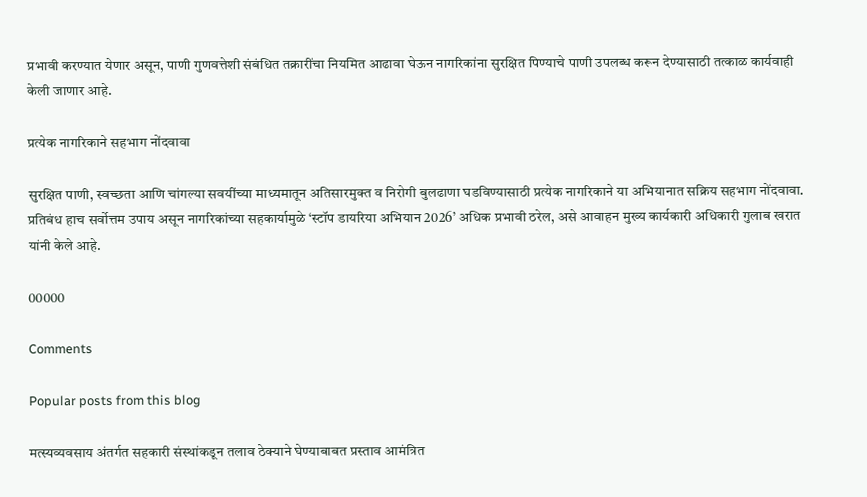प्रभावी करण्यात येणार असून, पाणी गुणवत्तेशी संबंधित तक्रारींचा नियमित आढावा घेऊन नागरिकांना सुरक्षित पिण्याचे पाणी उपलब्ध करून देण्यासाठी तत्काळ कार्यवाही केली जाणार आहे.

प्रत्येक नागरिकाने सहभाग नोंदवावा

सुरक्षित पाणी, स्वच्छता आणि चांगल्या सवयींच्या माध्यमातून अतिसारमुक्त व निरोगी बुलढाणा घडविण्यासाठी प्रत्येक नागरिकाने या अभियानात सक्रिय सहभाग नोंदवावा. प्रतिबंध हाच सर्वोत्तम उपाय असून नागरिकांच्या सहकार्यामुळे ‘स्टॉप डायरिया अभियान 2026’ अधिक प्रभावी ठरेल, असे आवाहन मुख्य कार्यकारी अधिकारी गुलाब खरात यांनी केले आहे.

00000

Comments

Popular posts from this blog

मत्स्यव्यवसाय अंतर्गत सहकारी संस्थांकडून तलाव ठेक्याने घेण्याबाबत प्रस्ताव आमंत्रित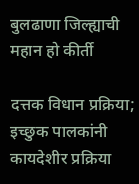बुलढाणा जिल्ह्याची महान हो कीर्ती

दत्तक विधान प्रक्रिया; इच्छुक पालकांनी कायदेशीर प्रक्रिया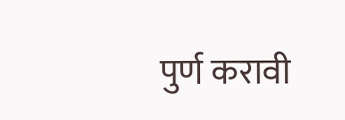पुर्ण करावी